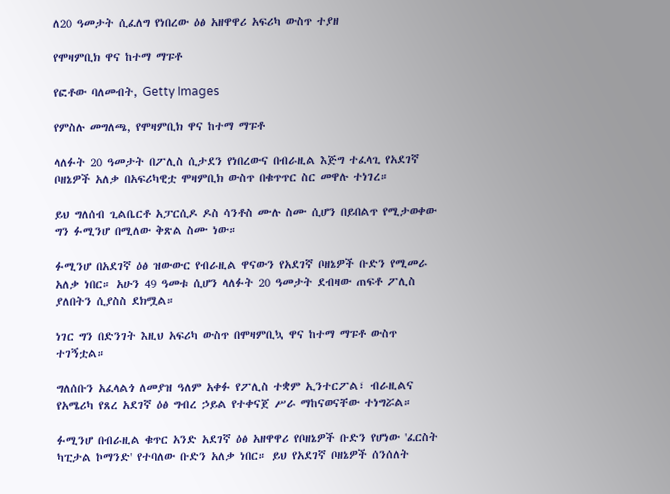ለ20 ዓመታት ሲፈለግ የነበረው ዕፅ አዘዋዋሪ አፍሪካ ውስጥ ተያዘ

የሞዛምቢክ ዋና ከተማ ማፑቶ

የፎቶው ባለመብት, Getty Images

የምስሉ መግለጫ, የሞዛምቢክ ዋና ከተማ ማፑቶ

ላለፉት 20 ዓመታት በፖሊስ ሲታደን የነበረውና በብራዚል እጅግ ተፈላጊ የአደገኛ ቦዘኔዎች አለቃ በአፍሪካዊቷ ሞዛምቢክ ውስጥ በቁጥጥር ስር መዋሉ ተነገረ።

ይህ ግለሰብ ጊልቤርቶ አፓርሲዶ ዶስ ሳንቶስ ሙሉ ስሙ ሲሆን በይበልጥ የሚታወቀው ግን ፉሚንሆ በሚለው ቅጽል ስሙ ነው።

ፉሚንሆ በአደገኛ ዕፅ ዝውውር የብራዚል ዋናውን የአደገኛ ቦዘኔዎች ቡድን የሚመራ አለቃ ነበር። አሁን 49 ዓመቱ ሲሆን ላለፉት 20 ዓመታት ደብዛው ጠፍቶ ፖሊስ ያለበትን ሲያስስ ደክሟል።

ነገር ግን በድንገት እዚህ አፍሪካ ውስጥ በሞዛምቢኳ ዋና ከተማ ማፑቶ ውስጥ ተገኝቷል።

ግለሰቡን አፈላልጎ ለመያዝ ዓለም አቀፉ የፖሊስ ተቋም ኢንተርፖል፣ ብራዚልና የአሜሪካ የጸረ አደገኛ ዕፅ ግብረ ኃይል የተቀናጀ ሥራ ማከናወናቸው ተነግሯል።

ፉሚንሆ በብራዚል ቁጥር አንድ አደገኛ ዕፅ አዘዋዋሪ የቦዘኔዎች ቡድን የሆነው 'ፈርስት ካፒታል ኮማንድ' የተባለው ቡድን አለቃ ነበር። ይህ የአደገኛ ቦዘኔዎች ሰንሰለት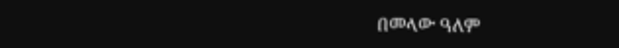በመላው ዓለም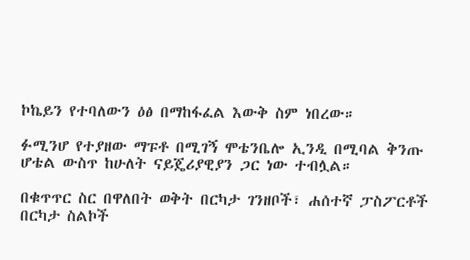ኮኬይን የተባለውን ዕፅ በማከፋፈል እውቅ ስም ነበረው።

ፉሚንሆ የተያዘው ማፑቶ በሚገኝ ሞቴንቤሎ ኢንዲ በሚባል ቅንጡ ሆቴል ውስጥ ከሁለት ናይጄሪያዊያን ጋር ነው ተብሏል።

በቁጥጥር ስር በዋለበት ወቅት በርካታ ገንዘቦች፣ ሐሰተኛ ፓስፖርቶች በርካታ ስልኮች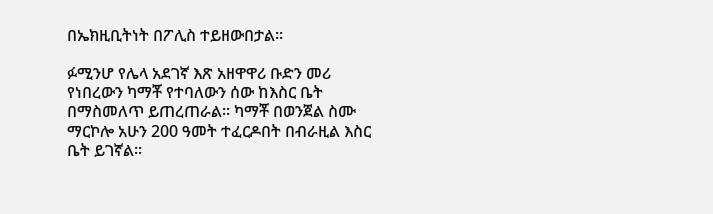በኤክዚቢትነት በፖሊስ ተይዘውበታል።

ፉሚንሆ የሌላ አደገኛ እጽ አዘዋዋሪ ቡድን መሪ የነበረውን ካማቾ የተባለውን ሰው ከእስር ቤት በማስመለጥ ይጠረጠራል። ካማቾ በወንጀል ስሙ ማርኮሎ አሁን 200 ዓመት ተፈርዶበት በብራዚል እስር ቤት ይገኛል።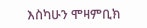እስካሁን ሞዛምቢክ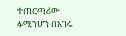ተጠርጣሪው ፉሚንሆን በአገሩ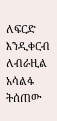ለፍርድ እንዲቀርብ ለብራዚል አሳልፋ ትሰጠው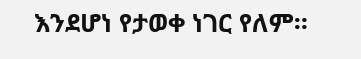እንደሆነ የታወቀ ነገር የለም።